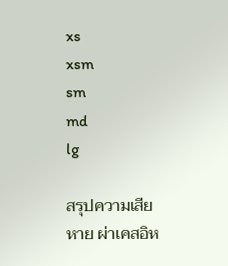xs
xsm
sm
md
lg

สรุปความเสียหาย ผ่าเคสอิห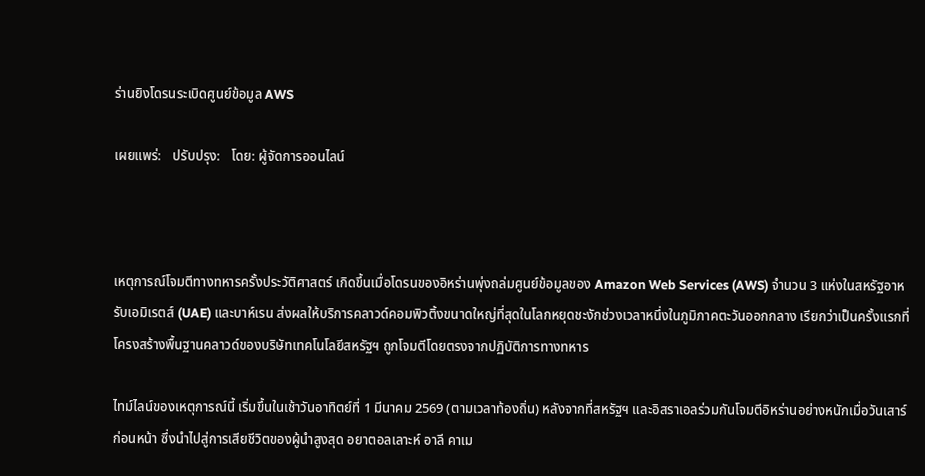ร่านยิงโดรนระเบิดศูนย์ข้อมูล AWS

เผยแพร่:   ปรับปรุง:   โดย: ผู้จัดการออนไลน์



เหตุการณ์โจมตีทางทหารครั้งประวัติศาสตร์ เกิดขึ้นเมื่อโดรนของอิหร่านพุ่งถล่มศูนย์ข้อมูลของ Amazon Web Services (AWS) จำนวน 3 แห่งในสหรัฐอาหรับเอมิเรตส์ (UAE) และบาห์เรน ส่งผลให้บริการคลาวด์คอมพิวติ้งขนาดใหญ่ที่สุดในโลกหยุดชะงักช่วงเวลาหนึ่งในภูมิภาคตะวันออกกลาง เรียกว่าเป็นครั้งแรกที่โครงสร้างพื้นฐานคลาวด์ของบริษัทเทคโนโลยีสหรัฐฯ ถูกโจมตีโดยตรงจากปฏิบัติการทางทหาร

ไทม์ไลน์ของเหตุการณ์นี้ เริ่มขึ้นในเช้าวันอาทิตย์ที่ 1 มีนาคม 2569 (ตามเวลาท้องถิ่น) หลังจากที่สหรัฐฯ และอิสราเอลร่วมกันโจมตีอิหร่านอย่างหนักเมื่อวันเสาร์ก่อนหน้า ซึ่งนำไปสู่การเสียชีวิตของผู้นำสูงสุด อยาตอลเลาะห์ อาลี คาเม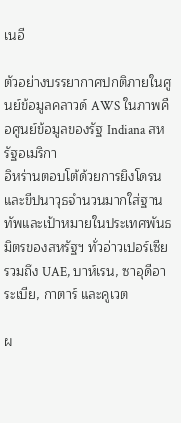เนอี

ตัวอย่างบรรยากาศปกติภายในศูนย์ข้อมูลคลาวด์ AWS ในภาพคือศูนย์ข้อมูลของรัฐ Indiana สหรัฐอเมริกา
อิหร่านตอบโต้ด้วยการยิงโดรนและขีปนาวุธจำนวนมากใส่ฐานทัพและเป้าหมายในประเทศพันธมิตรของสหรัฐฯ ทั่วอ่าวเปอร์เซีย รวมถึง UAE, บาห์เรน, ซาอุดีอาระเบีย, กาตาร์ และคูเวต

ผ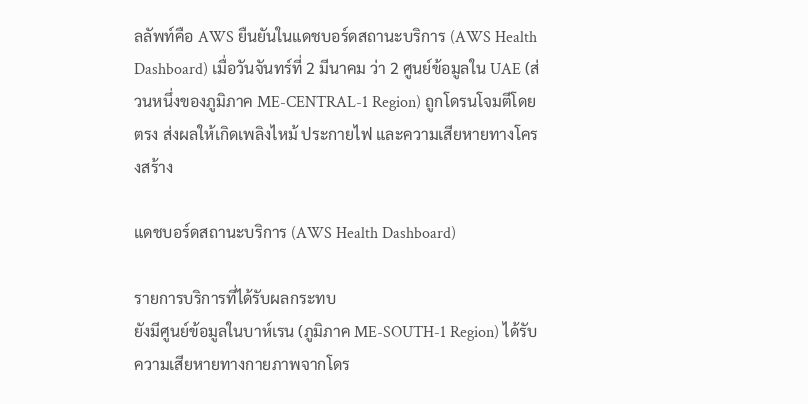ลลัพท์คือ AWS ยืนยันในแดชบอร์ดสถานะบริการ (AWS Health Dashboard) เมื่อวันจันทร์ที่ 2 มีนาคม ว่า 2 ศูนย์ข้อมูลใน UAE (ส่วนหนึ่งของภูมิภาค ME-CENTRAL-1 Region) ถูกโดรนโจมตีโดยตรง ส่งผลให้เกิดเพลิงไหม้ ประกายไฟ และความเสียหายทางโครงสร้าง

แดชบอร์ดสถานะบริการ (AWS Health Dashboard)

รายการบริการที่ได้รับผลกระทบ
ยังมีศูนย์ข้อมูลในบาห์เรน (ภูมิภาค ME-SOUTH-1 Region) ได้รับความเสียหายทางกายภาพจากโดร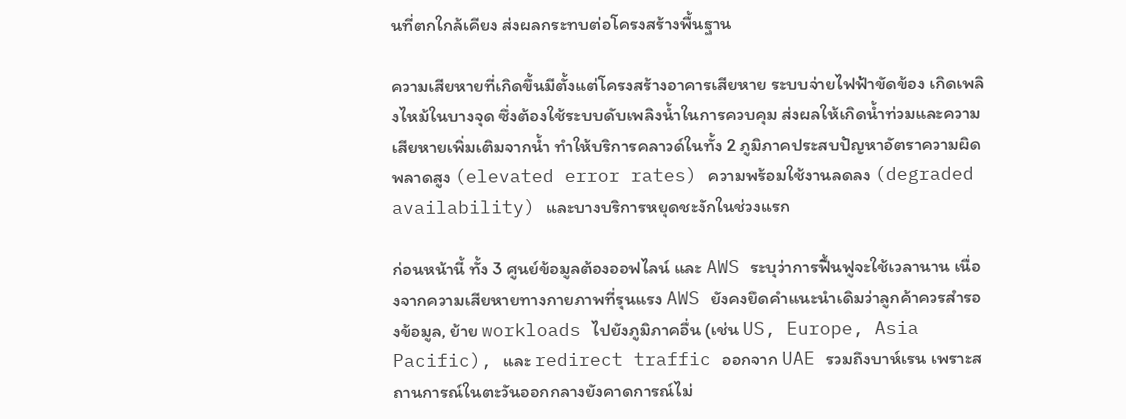นที่ตกใกล้เคียง ส่งผลกระทบต่อโครงสร้างพื้นฐาน

ความเสียหายที่เกิดขึ้นมีตั้งแต่โครงสร้างอาคารเสียหาย ระบบจ่ายไฟฟ้าขัดข้อง เกิดเพลิงไหม้ในบางจุด ซึ่งต้องใช้ระบบดับเพลิงน้ำในการควบคุม ส่งผลให้เกิดน้ำท่วมและความเสียหายเพิ่มเติมจากน้ำ ทำให้บริการคลาวด์ในทั้ง 2 ภูมิภาคประสบปัญหาอัตราความผิดพลาดสูง (elevated error rates) ความพร้อมใช้งานลดลง (degraded availability) และบางบริการหยุดชะงักในช่วงแรก

ก่อนหน้านี้ ทั้ง 3 ศูนย์ข้อมูลต้องออฟไลน์ และ AWS ระบุว่าการฟื้นฟูจะใช้เวลานาน เนื่องจากความเสียหายทางกายภาพที่รุนแรง AWS ยังคงยึดคำแนะนำเดิมว่าลูกค้าควรสำรองข้อมูล, ย้าย workloads ไปยังภูมิภาคอื่น (เช่น US, Europe, Asia Pacific), และ redirect traffic ออกจาก UAE รวมถึงบาห์เรน เพราะสถานการณ์ในตะวันออกกลางยังคาดการณ์ไม่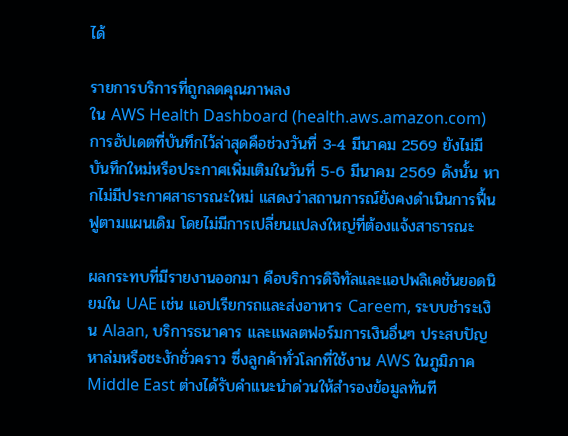ได้

รายการบริการที่ถูกลดคุณภาพลง
ใน AWS Health Dashboard (health.aws.amazon.com) การอัปเดตที่บันทึกไว้ล่าสุดคือช่วงวันที่ 3-4 มีนาคม 2569 ยังไม่มีบันทึกใหม่หรือประกาศเพิ่มเติมในวันที่ 5-6 มีนาคม 2569 ดังนั้น หากไม่มีประกาศสาธารณะใหม่ แสดงว่าสถานการณ์ยังคงดำเนินการฟื้นฟูตามแผนเดิม โดยไม่มีการเปลี่ยนแปลงใหญ่ที่ต้องแจ้งสาธารณะ

ผลกระทบที่มีรายงานออกมา คือบริการดิจิทัลและแอปพลิเคชันยอดนิยมใน UAE เช่น แอปเรียกรถและส่งอาหาร Careem, ระบบชำระเงิน Alaan, บริการธนาคาร และแพลตฟอร์มการเงินอื่นๆ ประสบปัญหาล่มหรือชะงักชั่วคราว ซึ่งลูกค้าทั่วโลกที่ใช้งาน AWS ในภูมิภาค Middle East ต่างได้รับคำแนะนำด่วนให้สำรองข้อมูลทันที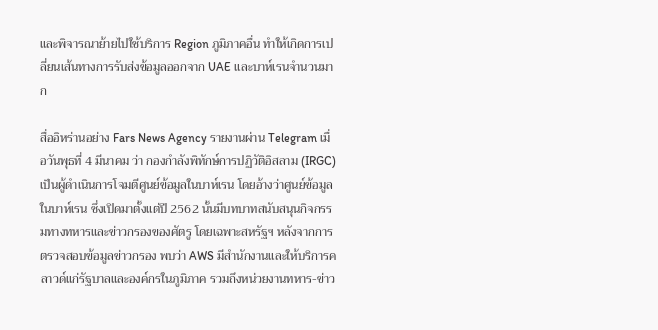และพิจารณาย้ายไปใช้บริการ Region ภูมิภาคอื่น ทำให้เกิดการเปลี่ยนเส้นทางการรับส่งข้อมูลออกจาก UAE และบาห์เรนจำนวนมาก

สื่ออิหร่านอย่าง Fars News Agency รายงานผ่าน Telegram เมื่อวันพุธที่ 4 มีนาคม ว่า กองกำลังพิทักษ์การปฏิวัติอิสลาม (IRGC) เป็นผู้ดำเนินการโจมตีศูนย์ข้อมูลในบาห์เรน โดยอ้างว่าศูนย์ข้อมูลในบาห์เรน ซึ่งเปิดมาตั้งแต่ปี 2562 นั้นมีบทบาทสนับสนุนกิจกรรมทางทหารและข่าวกรองของศัตรู โดยเฉพาะสหรัฐฯ หลังจากการตรวจสอบข้อมูลข่าวกรอง พบว่า AWS มีสำนักงานและให้บริการคลาวด์แก่รัฐบาลและองค์กรในภูมิภาค รวมถึงหน่วยงานทหาร-ข่าว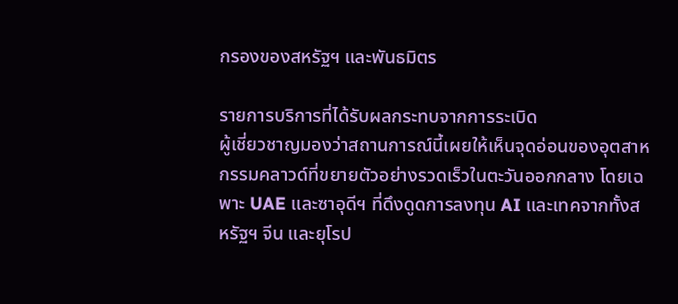กรองของสหรัฐฯ และพันธมิตร

รายการบริการที่ได้รับผลกระทบจากการระเบิด
ผู้เชี่ยวชาญมองว่าสถานการณ์นี้เผยให้เห็นจุดอ่อนของอุตสาหกรรมคลาวด์ที่ขยายตัวอย่างรวดเร็วในตะวันออกกลาง โดยเฉพาะ UAE และซาอุดีฯ ที่ดึงดูดการลงทุน AI และเทคจากทั้งสหรัฐฯ จีน และยุโรป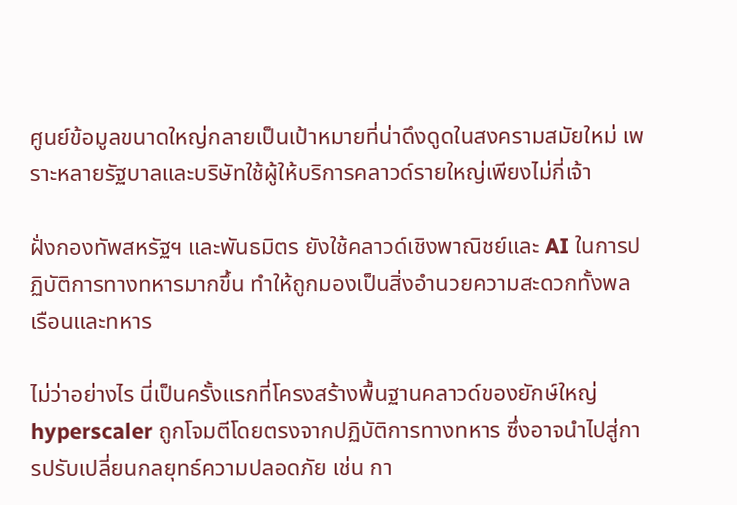ศูนย์ข้อมูลขนาดใหญ่กลายเป็นเป้าหมายที่น่าดึงดูดในสงครามสมัยใหม่ เพราะหลายรัฐบาลและบริษัทใช้ผู้ให้บริการคลาวด์รายใหญ่เพียงไม่กี่เจ้า

ฝั่งกองทัพสหรัฐฯ และพันธมิตร ยังใช้คลาวด์เชิงพาณิชย์และ AI ในการปฏิบัติการทางทหารมากขึ้น ทำให้ถูกมองเป็นสิ่งอำนวยความสะดวกทั้งพลเรือนและทหาร

ไม่ว่าอย่างไร นี่เป็นครั้งแรกที่โครงสร้างพื้นฐานคลาวด์ของยักษ์ใหญ่ hyperscaler ถูกโจมตีโดยตรงจากปฏิบัติการทางทหาร ซึ่งอาจนำไปสู่การปรับเปลี่ยนกลยุทธ์ความปลอดภัย เช่น กา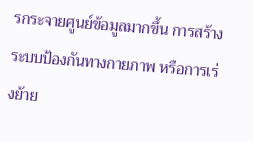รกระจายศูนย์ข้อมูลมากขึ้น การสร้างระบบป้องกันทางกายภาพ หรือการเร่งย้าย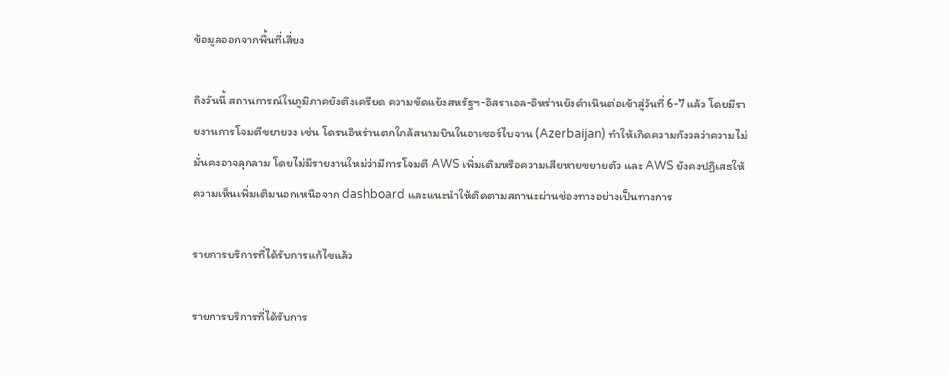ข้อมูลออกจากพื้นที่เสี่ยง

ถึงวันนี้ สถานการณ์ในภูมิภาคยังตึงเครียด ความขัดแย้งสหรัฐฯ-อิสราเอล-อิหร่านยังดำเนินต่อเข้าสู่วันที่ 6-7 แล้ว โดยมีรายงานการโจมตีขยายวง เช่น โดรนอิหร่านตกใกล้สนามบินในอาเซอร์ไบจาน (Azerbaijan) ทำให้เกิดความกังวลว่าความไม่มั่นคงอาจลุกลาม โดยไม่มีรายงานใหม่ว่ามีการโจมตี AWS เพิ่มเติมหรือความเสียหายขยายตัว และ AWS ยังคงปฏิเสธให้ความเห็นเพิ่มเติมนอกเหนือจาก dashboard และแนะนำให้ติดตามสถานะผ่านช่องทางอย่างเป็นทางการ

รายการบริการที่ได้รับการแก้ไขแล้ว

รายการบริการที่ได้รับการ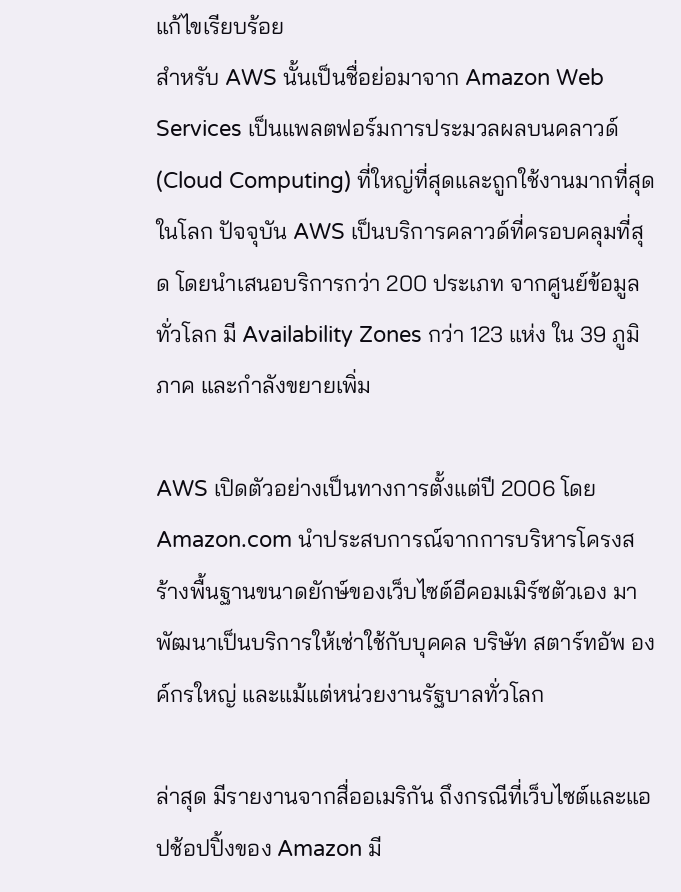แก้ไขเรียบร้อย
สำหรับ AWS นั้นเป็นชื่อย่อมาจาก Amazon Web Services เป็นแพลตฟอร์มการประมวลผลบนคลาวด์ (Cloud Computing) ที่ใหญ่ที่สุดและถูกใช้งานมากที่สุดในโลก ปัจจุบัน AWS เป็นบริการคลาวด์ที่ครอบคลุมที่สุด โดยนำเสนอบริการกว่า 200 ประเภท จากศูนย์ข้อมูลทั่วโลก มี Availability Zones กว่า 123 แห่ง ใน 39 ภูมิภาค และกำลังขยายเพิ่ม

AWS เปิดตัวอย่างเป็นทางการตั้งแต่ปี 2006 โดย Amazon.com นำประสบการณ์จากการบริหารโครงสร้างพื้นฐานขนาดยักษ์ของเว็บไซต์อีคอมเมิร์ซตัวเอง มาพัฒนาเป็นบริการให้เช่าใช้กับบุคคล บริษัท สตาร์ทอัพ องค์กรใหญ่ และแม้แต่หน่วยงานรัฐบาลทั่วโลก

ล่าสุด มีรายงานจากสื่ออเมริกัน ถึงกรณีที่เว็บไซต์และแอปช้อปปิ้งของ Amazon มี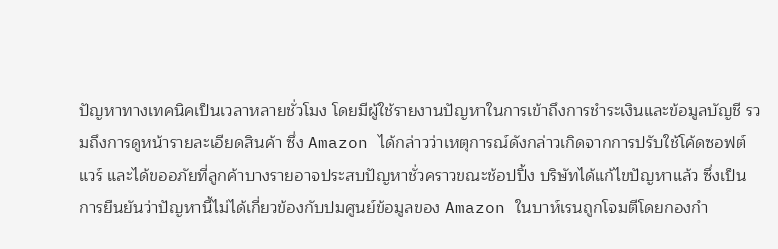ปัญหาทางเทคนิคเป็นเวลาหลายชั่วโมง โดยมีผู้ใช้รายงานปัญหาในการเข้าถึงการชำระเงินและข้อมูลบัญชี รวมถึงการดูหน้ารายละเอียดสินค้า ซึ่ง Amazon ได้กล่าวว่าเหตุการณ์ดังกล่าวเกิดจากการปรับใช้โค้ดซอฟต์แวร์ และได้ขออภัยที่ลูกค้าบางรายอาจประสบปัญหาชั่วคราวขณะช้อปปิ้ง บริษัทได้แก้ไขปัญหาแล้ว ซึ่งเป็นการยืนยันว่าปัญหานี้ไม่ได้เกี่ยวข้องกับปมศูนย์ข้อมูลของ Amazon ในบาห์เรนถูกโจมตีโดยกองกำ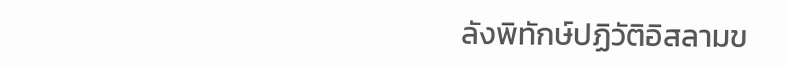ลังพิทักษ์ปฏิวัติอิสลามข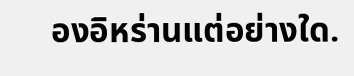องอิหร่านแต่อย่างใด.